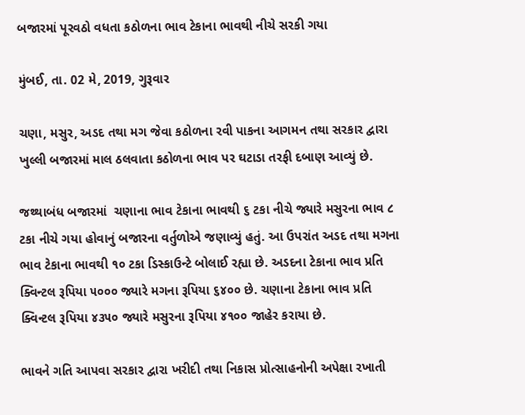બજારમાં પૂરવઠો વધતા કઠોળના ભાવ ટેકાના ભાવથી નીચે સરકી ગયા

મુંબઈ, તા. 02 મે, 2019, ગુરૂવાર

ચણા, મસુર, અડદ તથા મગ જેવા કઠોળના રવી પાકના આગમન તથા સરકાર દ્વારા ખુલ્લી બજારમાં માલ ઠલવાતા કઠોળના ભાવ પર ઘટાડા તરફી દબાણ આવ્યું છે.

જથ્થાબંધ બજારમાં  ચણાના ભાવ ટેકાના ભાવથી ૬ ટકા નીચે જ્યારે મસુરના ભાવ ૮ ટકા નીચે ગયા હોવાનું બજારના વર્તુળોએ જણાવ્યું હતું. આ ઉપરાંત અડદ તથા મગના ભાવ ટેકાના ભાવથી ૧૦ ટકા ડિસ્કાઉન્ટે બોલાઈ રહ્યા છે. અડદના ટેકાના ભાવ પ્રતિ ક્વિન્ટલ રૂપિયા ૫૦૦૦ જ્યારે મગના રૂપિયા ૬૪૦૦ છે. ચણાના ટેકાના ભાવ પ્રતિ ક્વિન્ટલ રૂપિયા ૪૩૫૦ જ્યારે મસુરના રૂપિયા ૪૧૦૦ જાહેર કરાયા છે.

ભાવને ગતિ આપવા સરકાર દ્વારા ખરીદી તથા નિકાસ પ્રોત્સાહનોની અપેક્ષા રખાતી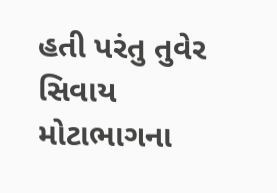હતી પરંતુ તુવેર સિવાય મોટાભાગના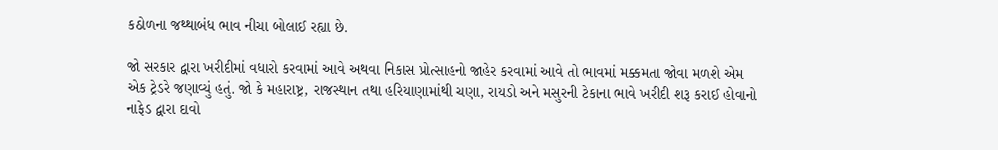કઠોળના જથ્થાબંધ ભાવ નીચા બોલાઈ રહ્યા છે.

જો સરકાર દ્વારા ખરીદીમાં વધારો કરવામાં આવે અથવા નિકાસ પ્રોત્સાહનો જાહેર કરવામાં આવે તો ભાવમાં મક્કમતા જોવા મળશે એમ એક ટ્રેડરે જણાવ્યું હતું. જો કે મહારાષ્ટ્ર, રાજસ્થાન તથા હરિયાણામાંથી ચણા, રાયડો અને મસુરની ટેકાના ભાવે ખરીદી શરૂ કરાઈ હોવાનો નાફેડ દ્વારા દાવો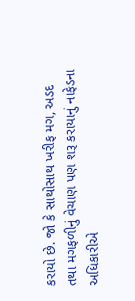કરાયો છે. જો કે સાથોસાથ ખરીફ મગ, અડદ તથા મગફળીનું વેચાણ પણ શરૂ કરાયાનું નાફેડના અધિકારીએ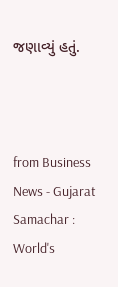જણાવ્યું હતું.



from Business News - Gujarat Samachar : World's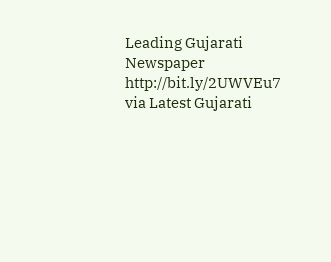Leading Gujarati Newspaper http://bit.ly/2UWVEu7
via Latest Gujarati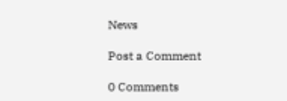News

Post a Comment

0 Comments